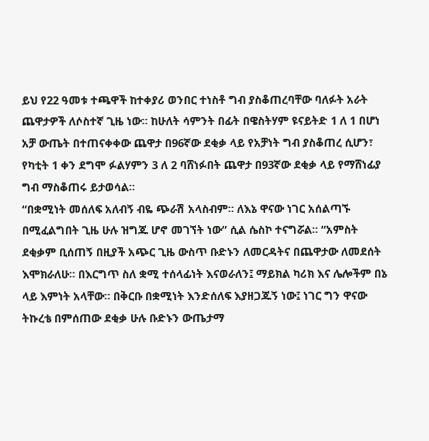ይህ የ22 ዓመቱ ተጫዋች ከተቀያሪ ወንበር ተነስቶ ግብ ያስቆጠረባቸው ባለፉት አራት ጨዋታዎች ለሶስተኛ ጊዜ ነው። ከሁለት ሳምንት በፊት በዌስትሃም ዩናይትድ 1 ለ 1 በሆነ አቻ ውጤት በተጠናቀቀው ጨዋታ በ96ኛው ደቂቃ ላይ የአቻነት ግብ ያስቆጠረ ሲሆን፣ የካቲት 1 ቀን ደግሞ ፉልሃምን 3 ለ 2 ባሸነፉበት ጨዋታ በ93ኛው ደቂቃ ላይ የማሸነፊያ ግብ ማስቆጠሩ ይታወሳል።
“በቋሚነት መሰለፍ አለብኝ ብዬ ጭራሽ አላስብም። ለእኔ ዋናው ነገር አሰልጣኙ በሚፈልግበት ጊዜ ሁሉ ዝግጁ ሆኖ መገኘት ነው” ሲል ሴስኮ ተናግሯል። “አምስት ደቂቃም ቢሰጠኝ በዚያች አጭር ጊዜ ውስጥ ቡድኑን ለመርዳትና በጨዋታው ለመደሰት እሞክራለሁ። በእርግጥ ስለ ቋሚ ተሰላፊነት እናወራለን፤ ማይክል ካሪክ እና ሌሎችም በኔ ላይ እምነት አላቸው። በቅርቡ በቋሚነት እንድሰለፍ እያዘጋጁኝ ነው፤ ነገር ግን ዋናው ትኩረቴ በምሰጠው ደቂቃ ሁሉ ቡድኑን ውጤታማ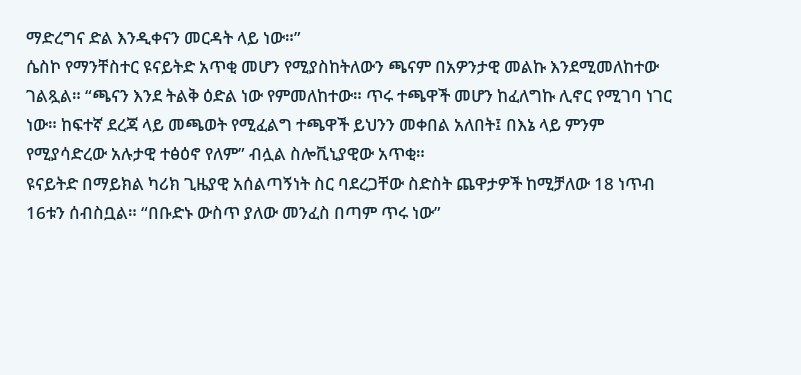ማድረግና ድል እንዲቀናን መርዳት ላይ ነው።”
ሴስኮ የማንቸስተር ዩናይትድ አጥቂ መሆን የሚያስከትለውን ጫናም በአዎንታዊ መልኩ እንደሚመለከተው ገልጿል። “ጫናን እንደ ትልቅ ዕድል ነው የምመለከተው። ጥሩ ተጫዋች መሆን ከፈለግኩ ሊኖር የሚገባ ነገር ነው። ከፍተኛ ደረጃ ላይ መጫወት የሚፈልግ ተጫዋች ይህንን መቀበል አለበት፤ በእኔ ላይ ምንም የሚያሳድረው አሉታዊ ተፅዕኖ የለም” ብሏል ስሎቪኒያዊው አጥቂ።
ዩናይትድ በማይክል ካሪክ ጊዜያዊ አሰልጣኝነት ስር ባደረጋቸው ስድስት ጨዋታዎች ከሚቻለው 18 ነጥብ 16ቱን ሰብስቧል። “በቡድኑ ውስጥ ያለው መንፈስ በጣም ጥሩ ነው”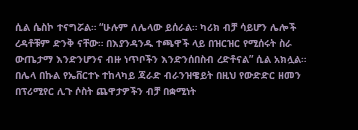ሲል ሴስኮ ተናግሯል። “ሁሉም ለሌላው ይሰራል። ካሪክ ብቻ ሳይሆን ሌሎች ረዳቶቹም ድንቅ ናቸው። በእያንዳንዱ ተጫዋች ላይ በዝርዝር የሚሰሩት ስራ ውጤታማ እንድንሆንና ብዙ ነጥቦችን እንድንሰበስብ ረድቶናል” ሲል አክሏል።
በሌላ በኩል የኤቨርተኑ ተከላካይ ጃራድ ብራንዝዌይት በዚህ የውድድር ዘመን በፕሪሚየር ሊጉ ሶስት ጨዋታዎችን ብቻ በቋሚነት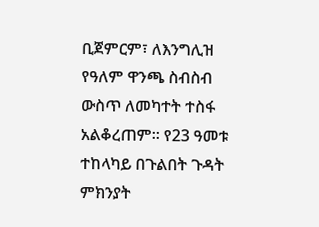ቢጀምርም፣ ለእንግሊዝ የዓለም ዋንጫ ስብስብ ውስጥ ለመካተት ተስፋ አልቆረጠም። የ23 ዓመቱ ተከላካይ በጉልበት ጉዳት ምክንያት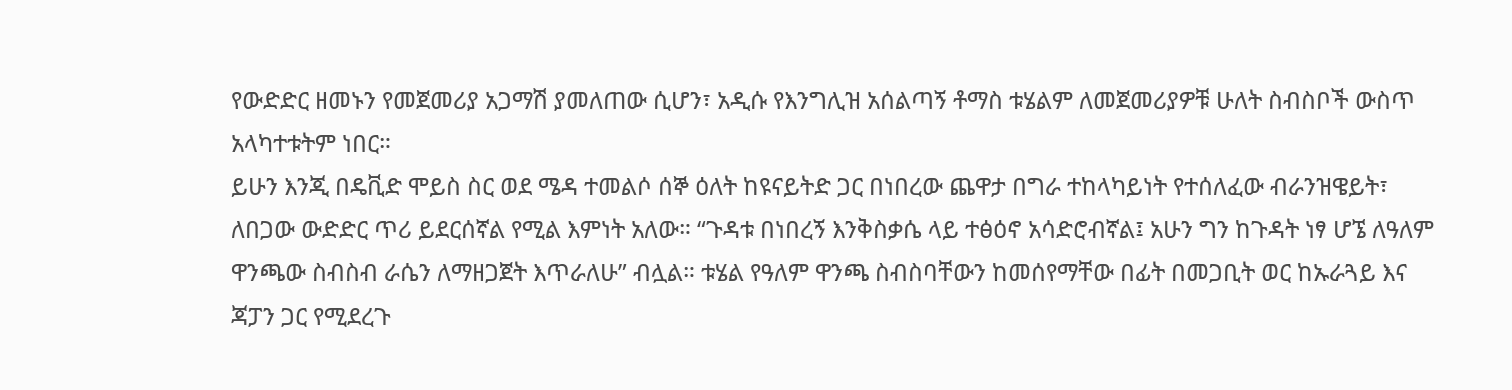የውድድር ዘመኑን የመጀመሪያ አጋማሽ ያመለጠው ሲሆን፣ አዲሱ የእንግሊዝ አሰልጣኝ ቶማስ ቱሄልም ለመጀመሪያዎቹ ሁለት ስብስቦች ውስጥ አላካተቱትም ነበር።
ይሁን እንጂ በዴቪድ ሞይስ ስር ወደ ሜዳ ተመልሶ ሰኞ ዕለት ከዩናይትድ ጋር በነበረው ጨዋታ በግራ ተከላካይነት የተሰለፈው ብራንዝዌይት፣ ለበጋው ውድድር ጥሪ ይደርሰኛል የሚል እምነት አለው። “ጉዳቱ በነበረኝ እንቅስቃሴ ላይ ተፅዕኖ አሳድሮብኛል፤ አሁን ግን ከጉዳት ነፃ ሆኜ ለዓለም ዋንጫው ስብስብ ራሴን ለማዘጋጀት እጥራለሁ” ብሏል። ቱሄል የዓለም ዋንጫ ስብስባቸውን ከመሰየማቸው በፊት በመጋቢት ወር ከኡራጓይ እና ጃፓን ጋር የሚደረጉ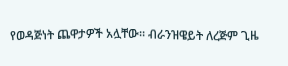የወዳጅነት ጨዋታዎች አሏቸው። ብራንዝዌይት ለረጅም ጊዜ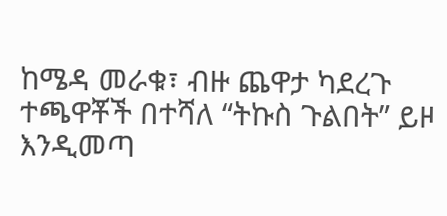ከሜዳ መራቁ፣ ብዙ ጨዋታ ካደረጉ ተጫዋቾች በተሻለ “ትኩስ ጉልበት” ይዞ እንዲመጣ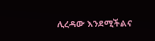ሊረዳው እንደሚችልና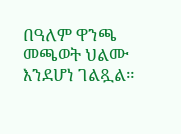በዓለም ዋንጫ መጫወት ህልሙ እንደሆነ ገልጿል።